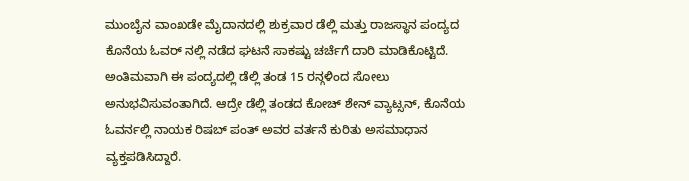ಮುಂಬೈನ ವಾಂಖಡೇ ಮೈದಾನದಲ್ಲಿ ಶುಕ್ರವಾರ ಡೆಲ್ಲಿ ಮತ್ತು ರಾಜಸ್ಥಾನ ಪಂದ್ಯದ ಕೊನೆಯ ಓವರ್ ನಲ್ಲಿ ನಡೆದ ಘಟನೆ ಸಾಕಷ್ಟು ಚರ್ಚೆಗೆ ದಾರಿ ಮಾಡಿಕೊಟ್ಟಿದೆ. ಅಂತಿಮವಾಗಿ ಈ ಪಂದ್ಯದಲ್ಲಿ ಡೆಲ್ಲಿ ತಂಡ 15 ರನ್ಗಳಿಂದ ಸೋಲು ಅನುಭವಿಸುವಂತಾಗಿದೆ. ಆದ್ರೇ ಡೆಲ್ಲಿ ತಂಡದ ಕೋಚ್ ಶೇನ್ ವ್ಯಾಟ್ಸನ್, ಕೊನೆಯ ಓವರ್ನಲ್ಲಿ ನಾಯಕ ರಿಷಬ್ ಪಂತ್ ಅವರ ವರ್ತನೆ ಕುರಿತು ಅಸಮಾಧಾನ ವ್ಯಕ್ತಪಡಿಸಿದ್ದಾರೆ.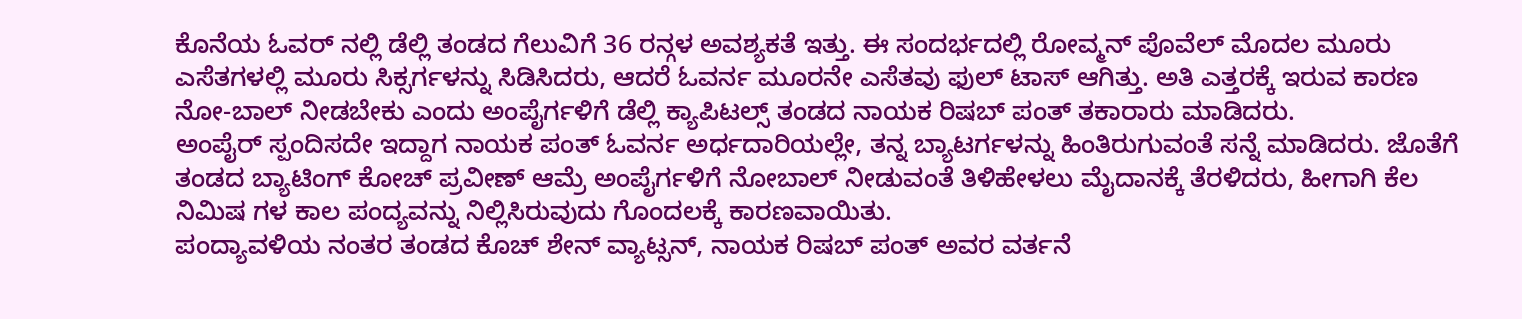ಕೊನೆಯ ಓವರ್ ನಲ್ಲಿ ಡೆಲ್ಲಿ ತಂಡದ ಗೆಲುವಿಗೆ 36 ರನ್ಗಳ ಅವಶ್ಯಕತೆ ಇತ್ತು. ಈ ಸಂದರ್ಭದಲ್ಲಿ ರೋವ್ಮನ್ ಪೊವೆಲ್ ಮೊದಲ ಮೂರು ಎಸೆತಗಳಲ್ಲಿ ಮೂರು ಸಿಕ್ಸರ್ಗಳನ್ನು ಸಿಡಿಸಿದರು, ಆದರೆ ಓವರ್ನ ಮೂರನೇ ಎಸೆತವು ಫುಲ್ ಟಾಸ್ ಆಗಿತ್ತು. ಅತಿ ಎತ್ತರಕ್ಕೆ ಇರುವ ಕಾರಣ ನೋ-ಬಾಲ್ ನೀಡಬೇಕು ಎಂದು ಅಂಪೈರ್ಗಳಿಗೆ ಡೆಲ್ಲಿ ಕ್ಯಾಪಿಟಲ್ಸ್ ತಂಡದ ನಾಯಕ ರಿಷಬ್ ಪಂತ್ ತಕಾರಾರು ಮಾಡಿದರು.
ಅಂಪೈರ್ ಸ್ಪಂದಿಸದೇ ಇದ್ದಾಗ ನಾಯಕ ಪಂತ್ ಓವರ್ನ ಅರ್ಧದಾರಿಯಲ್ಲೇ, ತನ್ನ ಬ್ಯಾಟರ್ಗಳನ್ನು ಹಿಂತಿರುಗುವಂತೆ ಸನ್ನೆ ಮಾಡಿದರು. ಜೊತೆಗೆ ತಂಡದ ಬ್ಯಾಟಿಂಗ್ ಕೋಚ್ ಪ್ರವೀಣ್ ಆಮ್ರೆ ಅಂಪೈರ್ಗಳಿಗೆ ನೋಬಾಲ್ ನೀಡುವಂತೆ ತಿಳಿಹೇಳಲು ಮೈದಾನಕ್ಕೆ ತೆರಳಿದರು, ಹೀಗಾಗಿ ಕೆಲ ನಿಮಿಷ ಗಳ ಕಾಲ ಪಂದ್ಯವನ್ನು ನಿಲ್ಲಿಸಿರುವುದು ಗೊಂದಲಕ್ಕೆ ಕಾರಣವಾಯಿತು.
ಪಂದ್ಯಾವಳಿಯ ನಂತರ ತಂಡದ ಕೊಚ್ ಶೇನ್ ವ್ಯಾಟ್ಸನ್, ನಾಯಕ ರಿಷಬ್ ಪಂತ್ ಅವರ ವರ್ತನೆ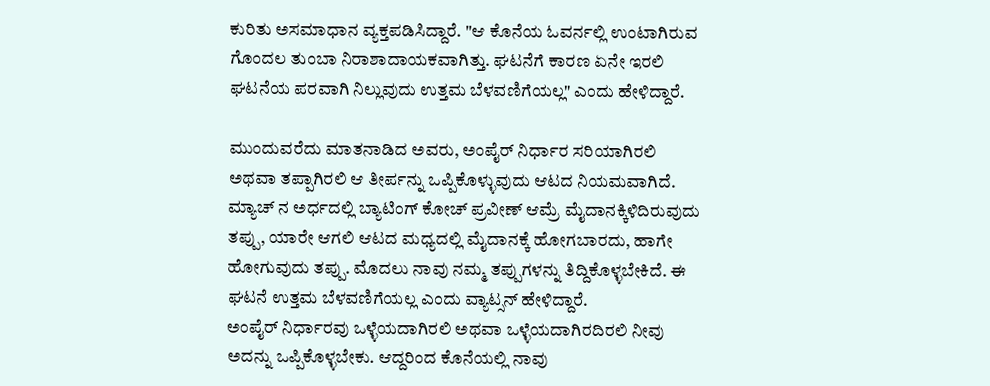ಕುರಿತು ಅಸಮಾಧಾನ ವ್ಯಕ್ತಪಡಿಸಿದ್ದಾರೆ. "ಆ ಕೊನೆಯ ಓವರ್ನಲ್ಲಿ ಉಂಟಾಗಿರುವ ಗೊಂದಲ ತುಂಬಾ ನಿರಾಶಾದಾಯಕವಾಗಿತ್ತು. ಘಟನೆಗೆ ಕಾರಣ ಏನೇ ಇರಲಿ ಘಟನೆಯ ಪರವಾಗಿ ನಿಲ್ಲುವುದು ಉತ್ತಮ ಬೆಳವಣಿಗೆಯಲ್ಲ" ಎಂದು ಹೇಳಿದ್ದಾರೆ.

ಮುಂದುವರೆದು ಮಾತನಾಡಿದ ಅವರು, ಅಂಪೈರ್ ನಿರ್ಧಾರ ಸರಿಯಾಗಿರಲಿ ಅಥವಾ ತಪ್ಪಾಗಿರಲಿ ಆ ತೀರ್ಪನ್ನು ಒಪ್ಪಿಕೊಳ್ಳುವುದು ಆಟದ ನಿಯಮವಾಗಿದೆ. ಮ್ಯಾಚ್ ನ ಅರ್ಧದಲ್ಲಿ ಬ್ಯಾಟಿಂಗ್ ಕೋಚ್ ಪ್ರವೀಣ್ ಆಮ್ರೆ ಮೈದಾನಕ್ಕಿಳಿದಿರುವುದು ತಪ್ಪು, ಯಾರೇ ಆಗಲಿ ಆಟದ ಮಧ್ಯದಲ್ಲಿ ಮೈದಾನಕ್ಕೆ ಹೋಗಬಾರದು, ಹಾಗೇ ಹೋಗುವುದು ತಪ್ಪು. ಮೊದಲು ನಾವು ನಮ್ಮ ತಪ್ಪುಗಳನ್ನು ತಿದ್ದಿಕೊಳ್ಳಬೇಕಿದೆ. ಈ ಘಟನೆ ಉತ್ತಮ ಬೆಳವಣಿಗೆಯಲ್ಲ ಎಂದು ವ್ಯಾಟ್ಸನ್ ಹೇಳಿದ್ದಾರೆ.
ಅಂಪೈರ್ ನಿರ್ಧಾರವು ಒಳ್ಳೆಯದಾಗಿರಲಿ ಅಥವಾ ಒಳ್ಳೆಯದಾಗಿರದಿರಲಿ ನೀವು ಅದನ್ನು ಒಪ್ಪಿಕೊಳ್ಳಬೇಕು. ಆದ್ದರಿಂದ ಕೊನೆಯಲ್ಲಿ ನಾವು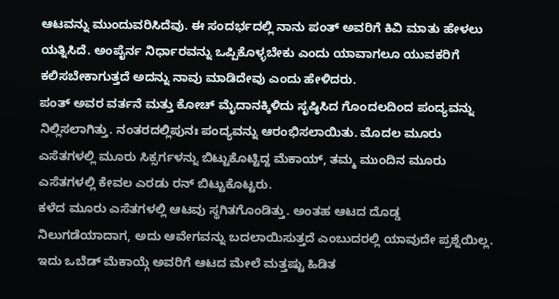ಆಟವನ್ನು ಮುಂದುವರಿಸಿದೆವು. ಈ ಸಂದರ್ಭದಲ್ಲಿ ನಾನು ಪಂತ್ ಅವರಿಗೆ ಕಿವಿ ಮಾತು ಹೇಳಲು ಯತ್ನಿಸಿದೆ. ಅಂಪೈರ್ನ ನಿರ್ಧಾರವನ್ನು ಒಪ್ಪಿಕೊಳ್ಳಬೇಕು ಎಂದು ಯಾವಾಗಲೂ ಯುವಕರಿಗೆ ಕಲಿಸಬೇಕಾಗುತ್ತದೆ ಅದನ್ನು ನಾವು ಮಾಡಿದೇವು ಎಂದು ಹೇಳಿದರು.
ಪಂತ್ ಅವರ ವರ್ತನೆ ಮತ್ತು ಕೋಚ್ ಮೈದಾನಕ್ಕಿಳಿದು ಸೃಷ್ಠಿಸಿದ ಗೊಂದಲದಿಂದ ಪಂದ್ಯವನ್ನು ನಿಲ್ಲಿಸಲಾಗಿತ್ತು. ನಂತರದಲ್ಲಿಪುನಃ ಪಂದ್ಯವನ್ನು ಆರಂಭಿಸಲಾಯಿತು. ಮೊದಲ ಮೂರು ಎಸೆತಗಳಲ್ಲಿ ಮೂರು ಸಿಕ್ಸರ್ಗಳನ್ನು ಬಿಟ್ಟುಕೊಟ್ಟಿದ್ದ ಮೆಕಾಯ್, ತಮ್ಮ ಮುಂದಿನ ಮೂರು ಎಸೆತಗಳಲ್ಲಿ ಕೇವಲ ಎರಡು ರನ್ ಬಿಟ್ಟುಕೊಟ್ಟರು.
ಕಳೆದ ಮೂರು ಎಸೆತಗಳಲ್ಲಿ ಆಟವು ಸ್ಥಗಿತಗೊಂಡಿತ್ತು. ಅಂತಹ ಆಟದ ದೊಡ್ಡ ನಿಲುಗಡೆಯಾದಾಗ, ಅದು ಆವೇಗವನ್ನು ಬದಲಾಯಿಸುತ್ತದೆ ಎಂಬುದರಲ್ಲಿ ಯಾವುದೇ ಪ್ರಶ್ನೆಯಿಲ್ಲ. ಇದು ಒಬೆಡ್ ಮೆಕಾಯ್ಗೆ ಅವರಿಗೆ ಆಟದ ಮೇಲೆ ಮತ್ತಷ್ಟು ಹಿಡಿತ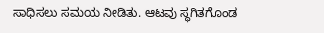ಸಾಧಿಸಲು ಸಮಯ ನೀಡಿತು. ಆಟವು ಸ್ಥಗಿತಗೊಂಡ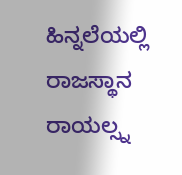ಹಿನ್ನಲೆಯಲ್ಲಿ ರಾಜಸ್ಥಾನ ರಾಯಲ್ಸ್ನ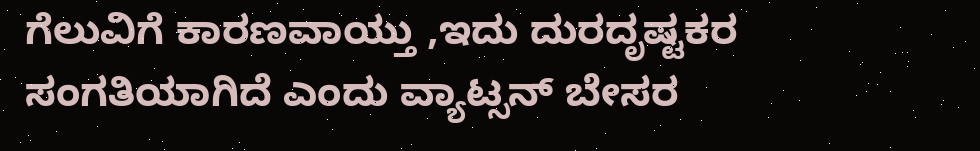ಗೆಲುವಿಗೆ ಕಾರಣವಾಯ್ತು ,ಇದು ದುರದೃಷ್ಟಕರ ಸಂಗತಿಯಾಗಿದೆ ಎಂದು ವ್ಯಾಟ್ಸನ್ ಬೇಸರ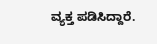ವ್ಯಕ್ತ ಪಡಿಸಿದ್ದಾರೆ.